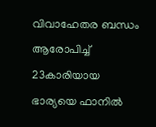വിവാഹേതര ബന്ധം ആരോപിച്ച് 23കാരിയായ ഭാര്യയെ ഫാനിൽ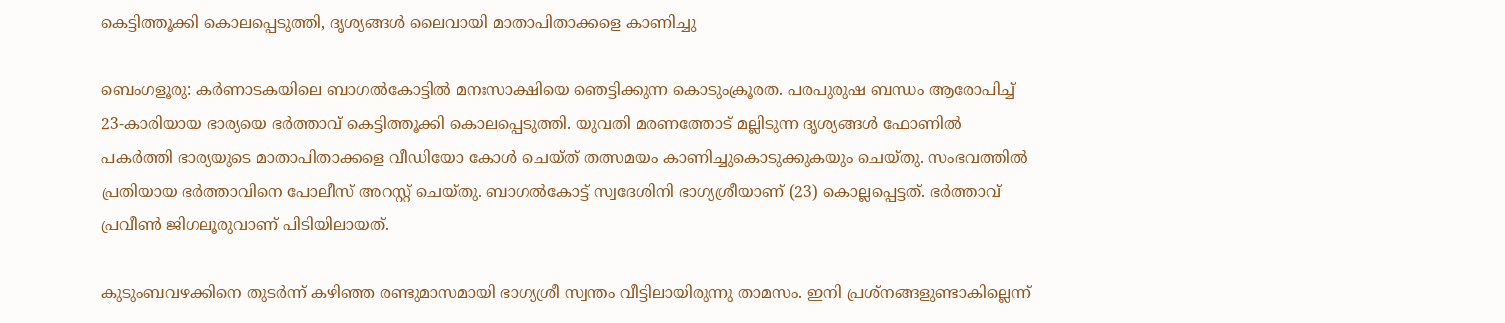കെട്ടിത്തൂക്കി കൊലപ്പെടുത്തി, ദൃശ്യങ്ങൾ ലൈവായി മാതാപിതാക്കളെ കാണിച്ചു

ബെംഗളൂരു: കർണാടകയിലെ ബാഗൽകോട്ടിൽ മനഃസാക്ഷിയെ ഞെട്ടിക്കുന്ന കൊടുംക്രൂരത. പരപുരുഷ ബന്ധം ആരോപിച്ച് 23-കാരിയായ ഭാര്യയെ ഭർത്താവ് കെട്ടിത്തൂക്കി കൊലപ്പെടുത്തി. യുവതി മരണത്തോട് മല്ലിടുന്ന ദൃശ്യങ്ങൾ ഫോണിൽ പകർത്തി ഭാര്യയുടെ മാതാപിതാക്കളെ വീഡിയോ കോൾ ചെയ്ത് തത്സമയം കാണിച്ചുകൊടുക്കുകയും ചെയ്തു. സംഭവത്തിൽ പ്രതിയായ ഭർത്താവിനെ പോലീസ് അറസ്റ്റ് ചെയ്തു. ബാഗൽകോട്ട് സ്വദേശിനി ഭാഗ്യശ്രീയാണ് (23) കൊല്ലപ്പെട്ടത്. ഭർത്താവ് പ്രവീൺ ജിഗലൂരുവാണ് പിടിയിലായത്.

കുടുംബവഴക്കിനെ തുടർന്ന് കഴിഞ്ഞ രണ്ടുമാസമായി ഭാഗ്യശ്രീ സ്വന്തം വീട്ടിലായിരുന്നു താമസം. ഇനി പ്രശ്നങ്ങളുണ്ടാകില്ലെന്ന്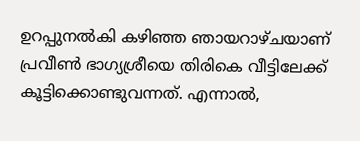ഉറപ്പുനൽകി കഴിഞ്ഞ ഞായറാഴ്ചയാണ് പ്രവീൺ ഭാഗ്യശ്രീയെ തിരികെ വീട്ടിലേക്ക് കൂട്ടിക്കൊണ്ടുവന്നത്. എന്നാൽ,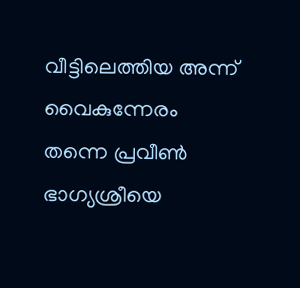വീട്ടിലെത്തിയ അന്ന് വൈകുന്നേരം തന്നെ പ്രവീൺ ഭാഗ്യശ്രീയെ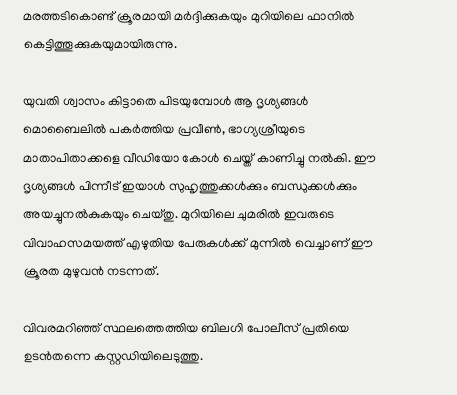മരത്തടികൊണ്ട് ക്രൂരമായി മർദ്ദിക്കുകയും മുറിയിലെ ഫാനിൽ കെട്ടിത്തൂക്കുകയുമായിരുന്നു.

യുവതി ശ്വാസം കിട്ടാതെ പിടയുമ്പോൾ ആ ദൃശ്യങ്ങൾ മൊബൈലിൽ പകർത്തിയ പ്രവീൺ, ഭാഗ്യശ്രീയുടെ മാതാപിതാക്കളെ വീഡിയോ കോൾ ചെയ്ത് കാണിച്ചു നൽകി. ഈ ദൃശ്യങ്ങൾ പിന്നീട് ഇയാൾ സുഹൃത്തുക്കൾക്കും ബന്ധുക്കൾക്കും അയച്ചുനൽകുകയും ചെയ്തു. മുറിയിലെ ചുമരിൽ ഇവരുടെ വിവാഹസമയത്ത് എഴുതിയ പേരുകൾക്ക് മുന്നിൽ വെച്ചാണ് ഈ ക്രൂരത മുഴുവൻ നടന്നത്.

വിവരമറിഞ്ഞ് സ്ഥലത്തെത്തിയ ബിലഗി പോലീസ് പ്രതിയെ ഉടൻതന്നെ കസ്റ്റഡിയിലെടുത്തു.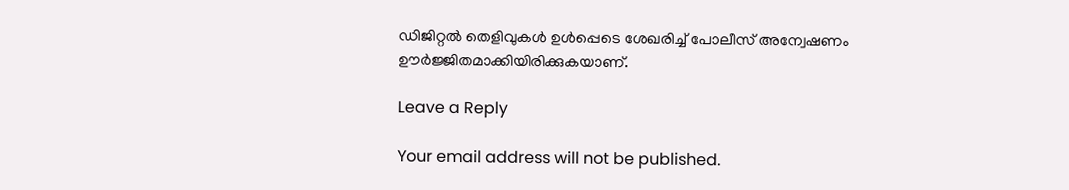ഡിജിറ്റൽ തെളിവുകൾ ഉൾപ്പെടെ ശേഖരിച്ച് പോലീസ് അന്വേഷണം ഊർജ്ജിതമാക്കിയിരിക്കുകയാണ്.

Leave a Reply

Your email address will not be published.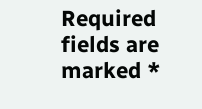Required fields are marked *